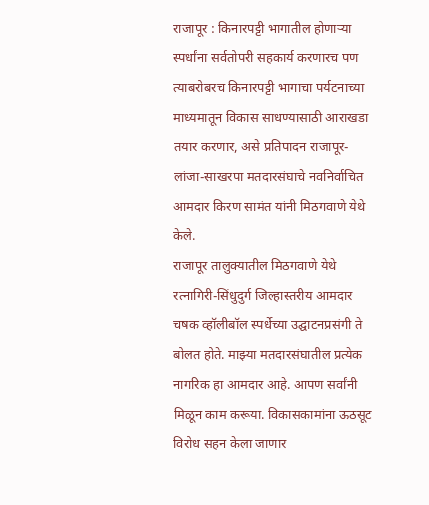राजापूर : किनारपट्टी भागातील होणाऱ्या स्पर्धांना सर्वतोपरी सहकार्य करणारच पण त्याबरोबरच किनारपट्टी भागाचा पर्यटनाच्या माध्यमातून विकास साधण्यासाठी आराखडा तयार करणार, असे प्रतिपादन राजापूर-लांजा-साखरपा मतदारसंघाचे नवनिर्वाचित आमदार किरण सामंत यांनी मिठगवाणे येथे केले.
राजापूर तालुक्यातील मिठगवाणे येथे रत्नागिरी-सिंधुदुर्ग जिल्हास्तरीय आमदार चषक व्हॉलीबॉल स्पर्धेच्या उद्घाटनप्रसंगी ते बोलत होते. माझ्या मतदारसंघातील प्रत्येक नागरिक हा आमदार आहे. आपण सर्वांनी मिळून काम करूया. विकासकामांना ऊठसूट विरोध सहन केला जाणार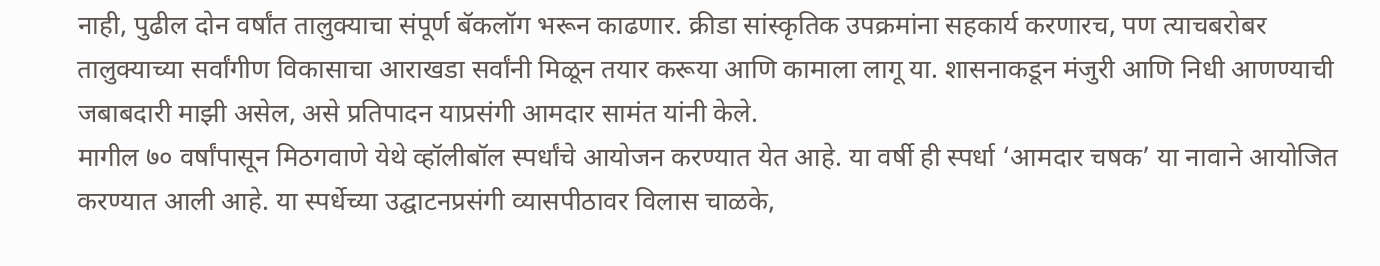नाही, पुढील दोन वर्षांत तालुक्याचा संपूर्ण बॅकलॉग भरून काढणार. क्रीडा सांस्कृतिक उपक्रमांना सहकार्य करणारच, पण त्याचबरोबर तालुक्याच्या सर्वांगीण विकासाचा आराखडा सर्वांनी मिळून तयार करूया आणि कामाला लागू या. शासनाकडून मंजुरी आणि निधी आणण्याची जबाबदारी माझी असेल, असे प्रतिपादन याप्रसंगी आमदार सामंत यांनी केले.
मागील ७० वर्षांपासून मिठगवाणे येथे व्हॉलीबॉल स्पर्धांचे आयोजन करण्यात येत आहे. या वर्षी ही स्पर्धा ‘आमदार चषक’ या नावाने आयोजित करण्यात आली आहे. या स्पर्धेच्या उद्घाटनप्रसंगी व्यासपीठावर विलास चाळके,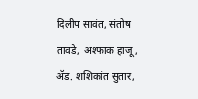दिलीप सावंत, संतोष तावडे, अश्फाक हाजू, ॲड. शशिकांत सुतार,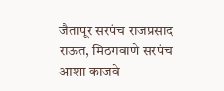जैतापूर सरपंच राजप्रसाद राऊत, मिठगवाणे सरपंच आशा काजवे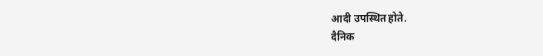आदी उपस्थित होते.
दैनिक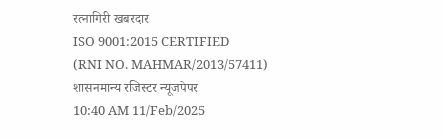रत्नागिरी खबरदार
ISO 9001:2015 CERTIFIED
(RNI NO. MAHMAR/2013/57411)
शासनमान्य रजिस्टर न्यूजपेपर
10:40 AM 11/Feb/2025